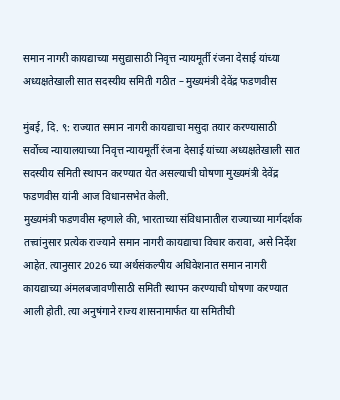समान नागरी कायद्याच्या मसुद्यासाठी निवृत्त न्यायमूर्ती रंजना देसाई यांच्या अध्यक्षतेखाली सात सदस्यीय समिती गठीत – मुख्यमंत्री देवेंद्र फडणवीस

मुंबई, दि. ९: राज्यात समान नागरी कायद्याचा मसुदा तयार करण्यासाठी सर्वोच्च न्यायालयाच्या निवृत्त न्यायमूर्ती रंजना देसाई यांच्या अध्यक्षतेखाली सात सदस्यीय समिती स्थापन करण्यात येत असल्याची घोषणा मुख्यमंत्री देवेंद्र फडणवीस यांनी आज विधानसभेत केली.
मुख्यमंत्री फडणवीस म्हणाले की, भारताच्या संविधानातील राज्याच्या मार्गदर्शक तत्त्वांनुसार प्रत्येक राज्याने समान नागरी कायद्याचा विचार करावा, असे निर्देश आहेत. त्यानुसार 2026 च्या अर्थसंकल्पीय अधिवेशनात समान नागरी कायद्याच्या अंमलबजावणीसाठी समिती स्थापन करण्याची घोषणा करण्यात आली होती. त्या अनुषंगाने राज्य शासनामार्फत या समितीची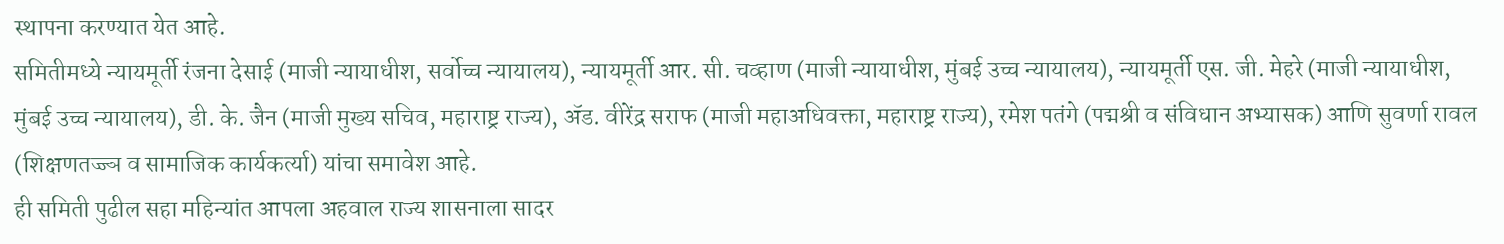स्थापना करण्यात येत आहे.
समितीमध्ये न्यायमूर्ती रंजना देसाई (माजी न्यायाधीश, सर्वोच्च न्यायालय), न्यायमूर्ती आर. सी. चव्हाण (माजी न्यायाधीश, मुंबई उच्च न्यायालय), न्यायमूर्ती एस. जी. मेहरे (माजी न्यायाधीश, मुंबई उच्च न्यायालय), डी. के. जैन (माजी मुख्य सचिव, महाराष्ट्र राज्य), ॲड. वीरेंद्र सराफ (माजी महाअधिवक्ता, महाराष्ट्र राज्य), रमेश पतंगे (पद्मश्री व संविधान अभ्यासक) आणि सुवर्णा रावल (शिक्षणतज्ज्ञ व सामाजिक कार्यकर्त्या) यांचा समावेश आहे.
ही समिती पुढील सहा महिन्यांत आपला अहवाल राज्य शासनाला सादर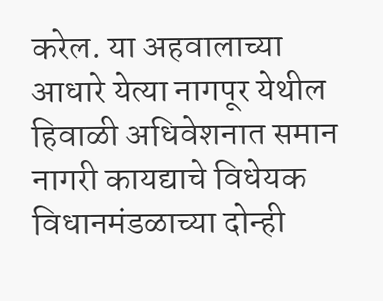करेल. या अहवालाच्या आधारे येत्या नागपूर येथील हिवाळी अधिवेशनात समान नागरी कायद्याचे विधेयक विधानमंडळाच्या दोन्ही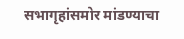सभागृहांसमोर मांडण्याचा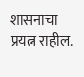शासनाचा प्रयत्न राहील.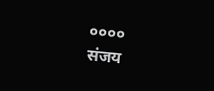००००
संजय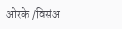ओरके /विसंअ